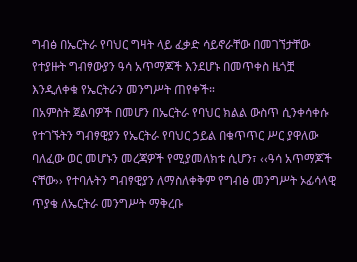ግብፅ በኤርትራ የባህር ግዛት ላይ ፈቃድ ሳይኖራቸው በመገኘታቸው የተያዙት ግብፃውያን ዓሳ አጥማጆች እንደሆኑ በመጥቀስ ዜጎቿ እንዲለቀቁ የኤርትራን መንግሥት ጠየቀች።
በአምስት ጀልባዎች በመሆን በኤርትራ የባህር ክልል ውስጥ ሲንቀሳቀሱ የተገኙትን ግብፃዊያን የኤርትራ የባህር ኃይል በቁጥጥር ሥር ያዋለው ባለፈው ወር መሆኑን መረጃዎች የሚያመለክቱ ሲሆን፣ ‹‹ዓሳ አጥማጆች ናቸው›› የተባሉትን ግብፃዊያን ለማስለቀቅም የግብፅ መንግሥት ኦፊሳላዊ ጥያቄ ለኤርትራ መንግሥት ማቅረቡ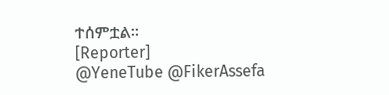ተሰምቷል።
[Reporter]
@YeneTube @FikerAssefa